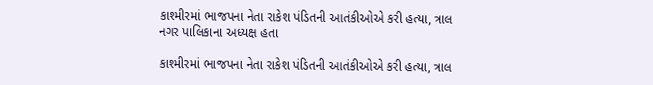કાશ્મીરમાં ભાજપના નેતા રાકેશ પંડિતની આતંકીઓએ કરી હત્યા, ત્રાલ નગર પાલિકાના અધ્યક્ષ હતા

કાશ્મીરમાં ભાજપના નેતા રાકેશ પંડિતની આતંકીઓએ કરી હત્યા, ત્રાલ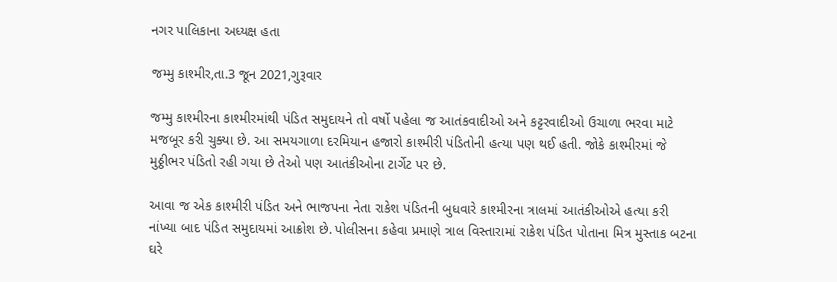નગર પાલિકાના અધ્યક્ષ હતા

જમ્મુ કાશ્મીર,તા.3 જૂન 2021,ગુરૂવાર

જમ્મુ કાશ્મીરના કાશ્મીરમાંથી પંડિત સમુદાયને તો વર્ષો પહેલા જ આતંકવાદીઓ અને કટ્ટરવાદીઓ ઉચાળા ભરવા માટે મજબૂર કરી ચુક્યા છે. આ સમયગાળા દરમિયાન હજારો કાશ્મીરી પંડિતોની હત્યા પણ થઈ હતી. જોકે કાશ્મીરમાં જે મુઠ્ઠીભર પંડિતો રહી ગયા છે તેઓ પણ આતંકીઓના ટાર્ગેટ પર છે.

આવા જ એક કાશ્મીરી પંડિત અને ભાજપના નેતા રાકેશ પંડિતની બુધવારે કાશ્મીરના ત્રાલમાં આતંકીઓએ હત્યા કરી નાંખ્યા બાદ પંડિત સમુદાયમાં આક્રોશ છે. પોલીસના કહેવા પ્રમાણે ત્રાલ વિસ્તારામાં રાકેશ પંડિત પોતાના મિત્ર મુસ્તાક બટના ઘરે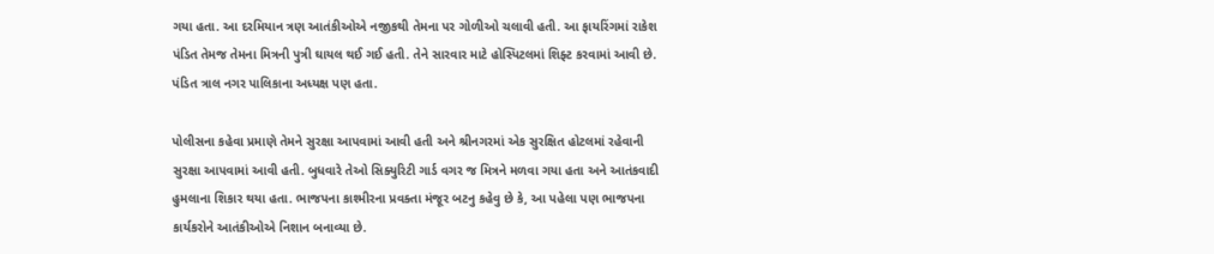ગયા હતા. આ દરમિયાન ત્રણ આતંકીઓએ નજીકથી તેમના પર ગોળીઓ ચલાવી હતી. આ ફાયરિંગમાં રાકેશ પંડિત તેમજ તેમના મિત્રની પુત્રી ઘાયલ થઈ ગઈ હતી. તેને સારવાર માટે હોસ્પિટલમાં શિફ્ટ કરવામાં આવી છે. પંડિત ત્રાલ નગર પાલિકાના અધ્યક્ષ પણ હતા.

પોલીસના કહેવા પ્રમાણે તેમને સુરક્ષા આપવામાં આવી હતી અને શ્રીનગરમાં એક સુરક્ષિત હોટલમાં રહેવાની સુરક્ષા આપવામાં આવી હતી. બુધવારે તેઓ સિક્યુરિટી ગાર્ડ વગર જ મિત્રને મળવા ગયા હતા અને આતંકવાદી હુમલાના શિકાર થયા હતા. ભાજપના કાશ્મીરના પ્રવક્તા મંજૂર બટનુ કહેવુ છે કે, આ પહેલા પણ ભાજપના કાર્યકરોને આતંકીઓએ નિશાન બનાવ્યા છે.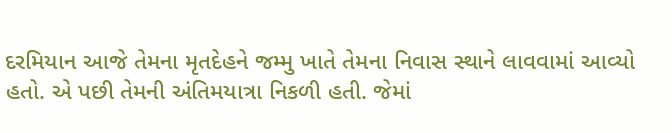દરમિયાન આજે તેમના મૃતદેહને જમ્મુ ખાતે તેમના નિવાસ સ્થાને લાવવામાં આવ્યો હતો. એ પછી તેમની અંતિમયાત્રા નિકળી હતી. જેમાં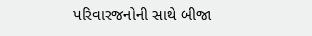પરિવારજનોની સાથે બીજા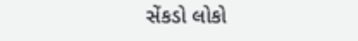સેંકડો લોકો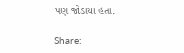પણ જોડાયા હતા.

Share: